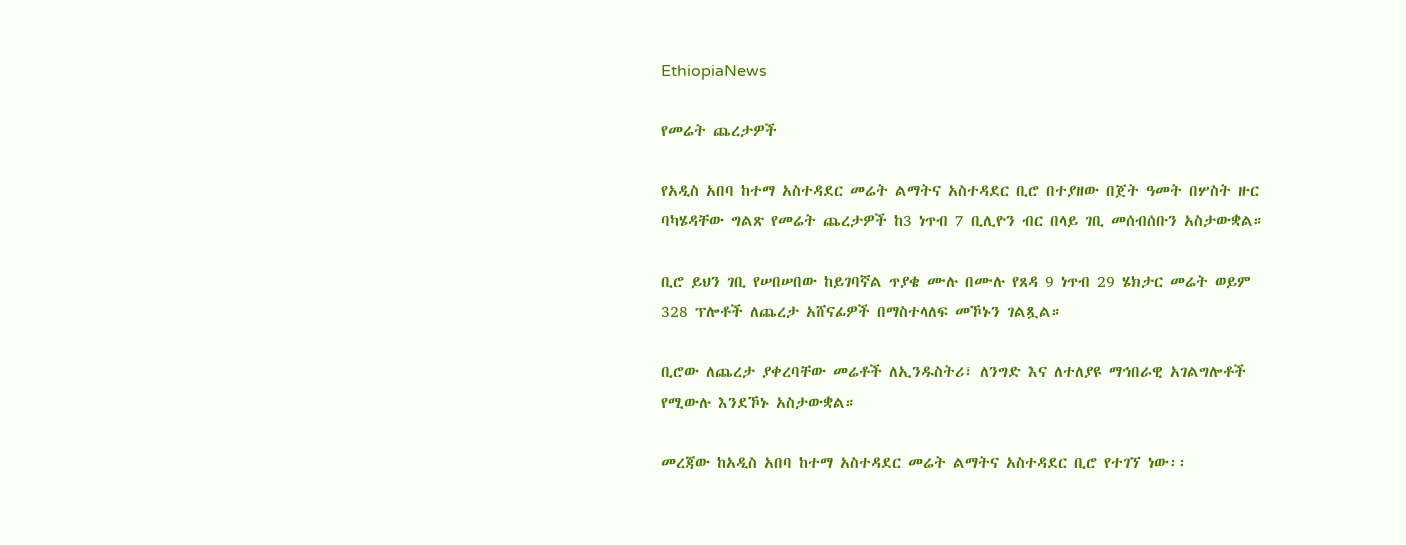EthiopiaNews

የመሬት ጨረታዎች

የአዲስ አበባ ከተማ አስተዳደር መሬት ልማትና አስተዳደር ቢሮ በተያዘው በጀት ዓመት በሦስት ዙር ባካሄዳቸው ግልጽ የመሬት ጨረታዎች ከ3 ነጥብ 7 ቢሊዮን ብር በላይ ገቢ መሰብሰቡን አስታውቋል።

ቢሮ ይህን ገቢ የሠበሠበው ከይገባኛል ጥያቄ ሙሉ በሙሉ የጸዳ 9 ነጥብ 29 ሄክታር መሬት ወይም 328 ፕሎቶች ለጨረታ አሸናፊዎች በማስተላለፍ መኾኑን ገልጿል።

ቢሮው ለጨረታ ያቀረባቸው መሬቶች ለኢንዱስትሪ፣ ለንግድ እና ለተለያዩ ማኅበራዊ አገልግሎቶች የሚውሉ እንደኾኑ አስታውቋል።

መረጃው ከአዲስ አበባ ከተማ አስተዳደር መሬት ልማትና አስተዳደር ቢሮ የተገኘ ነው፡፡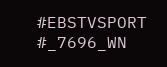#EBSTVSPORT
#_7696_WN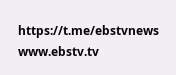https://t.me/ebstvnews
www.ebstv.tv